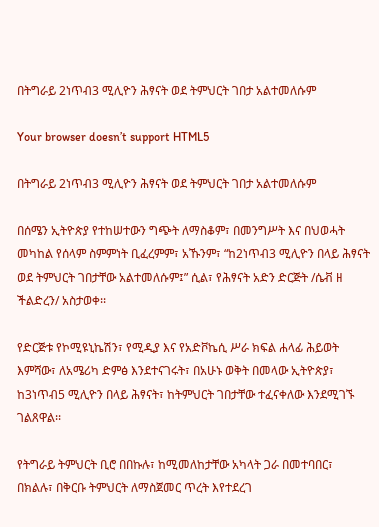በትግራይ 2ነጥብ3 ሚሊዮን ሕፃናት ወደ ትምህርት ገበታ አልተመለሱም

Your browser doesn’t support HTML5

በትግራይ 2ነጥብ3 ሚሊዮን ሕፃናት ወደ ትምህርት ገበታ አልተመለሱም

በሰሜን ኢትዮጵያ የተከሠተውን ግጭት ለማስቆም፣ በመንግሥት እና በህወሓት መካከል የሰላም ስምምነት ቢፈረምም፣ አኹንም፣ “ከ2ነጥብ3 ሚሊዮን በላይ ሕፃናት ወደ ትምህርት ገበታቸው አልተመለሱም፤” ሲል፣ የሕፃናት አድን ድርጅት /ሴቭ ዘ ችልድረን/ አስታወቀ፡፡

የድርጅቱ የኮሚዩኒኬሽን፣ የሚዲያ እና የአድቮኬሲ ሥራ ክፍል ሐላፊ ሕይወት እምሻው፣ ለአሜሪካ ድምፅ እንደተናገሩት፣ በአሁኑ ወቅት በመላው ኢትዮጵያ፣ ከ3ነጥብ5 ሚሊዮን በላይ ሕፃናት፣ ከትምህርት ገበታቸው ተፈናቀለው እንደሚገኙ ገልጸዋል፡፡

የትግራይ ትምህርት ቢሮ በበኩሉ፣ ከሚመለከታቸው አካላት ጋራ በመተባበር፣ በክልሉ፣ በቅርቡ ትምህርት ለማስጀመር ጥረት እየተደረገ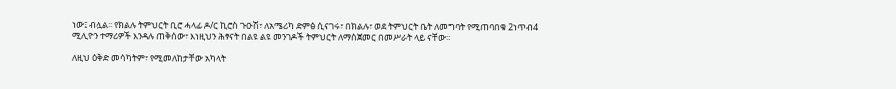ነው፤ ብሏል፡፡ የክልሉ ትምህርት ቢሮ ሓላፊ ዶ/ር ኪሮስ ጉዑሽ፣ ለአሜሪካ ድምፅ ሲናገሩ፣ በክልሉ፣ ወደ ትምህርት ቤት ለመግባት የሚጠባበቁ 2ነጥብ4 ሚሊዮን ተማሪዎች እንዳሉ ጠቅሰው፣ እነዚህን ሕፃናት በልዩ ልዩ መንገዶች ትምህርት ለማስጀመር በመሥራት ላይ ናቸው፡፡

ለዚህ ዕቅድ መሳካትም፣ የሚመለከታቸው አካላት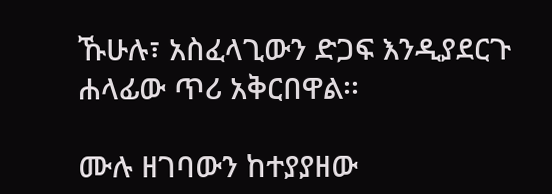ኹሁሉ፣ አስፈላጊውን ድጋፍ እንዲያደርጉ ሐላፊው ጥሪ አቅርበዋል፡፡

ሙሉ ዘገባውን ከተያያዘው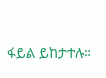ፋይል ይከታተሉ።